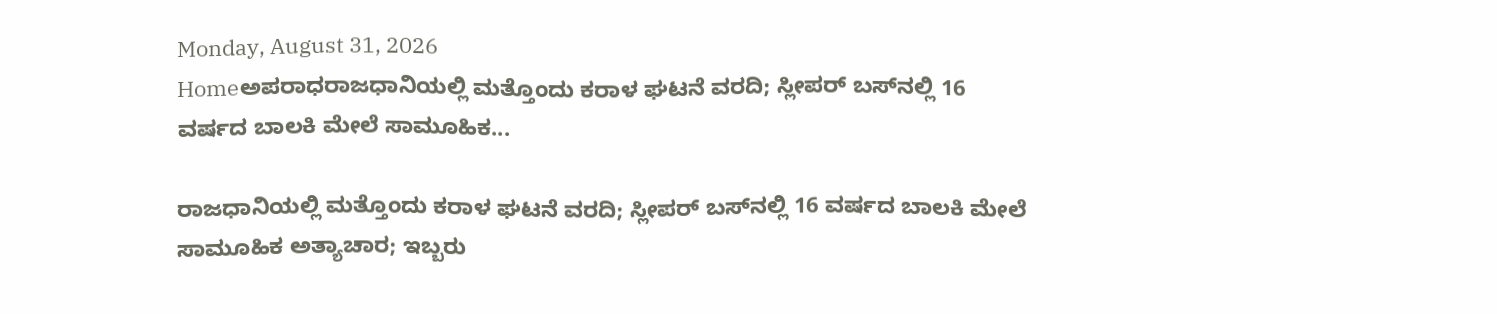Monday, August 31, 2026
Homeಅಪರಾಧರಾಜಧಾನಿಯಲ್ಲಿ ಮತ್ತೊಂದು ಕರಾಳ ಘಟನೆ ವರದಿ; ಸ್ಲೀಪರ್ ಬಸ್‌ನಲ್ಲಿ 16 ವರ್ಷದ ಬಾಲಕಿ ಮೇಲೆ ಸಾಮೂಹಿಕ...

ರಾಜಧಾನಿಯಲ್ಲಿ ಮತ್ತೊಂದು ಕರಾಳ ಘಟನೆ ವರದಿ; ಸ್ಲೀಪರ್ ಬಸ್‌ನಲ್ಲಿ 16 ವರ್ಷದ ಬಾಲಕಿ ಮೇಲೆ ಸಾಮೂಹಿಕ ಅತ್ಯಾಚಾರ; ಇಬ್ಬರು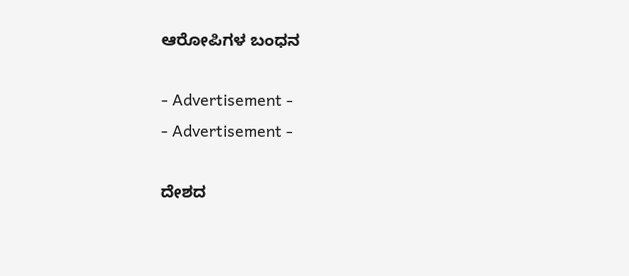ಆರೋಪಿಗಳ ಬಂಧನ

- Advertisement -
- Advertisement -

ದೇಶದ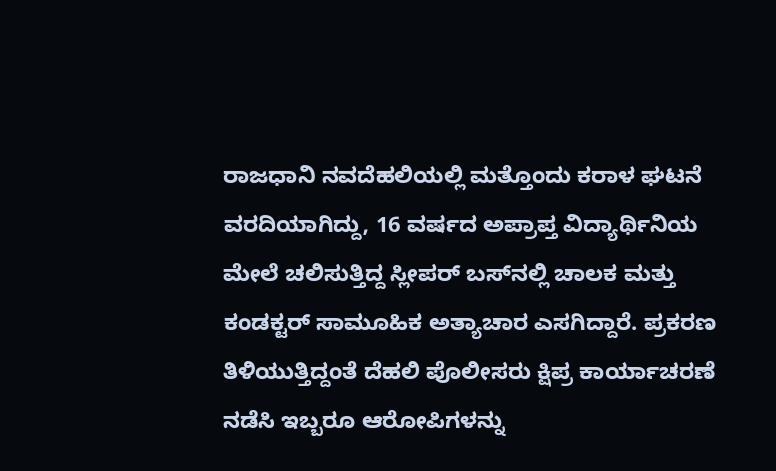ರಾಜಧಾನಿ ನವದೆಹಲಿಯಲ್ಲಿ ಮತ್ತೊಂದು ಕರಾಳ ಘಟನೆ ವರದಿಯಾಗಿದ್ದು, 16 ವರ್ಷದ ಅಪ್ರಾಪ್ತ ವಿದ್ಯಾರ್ಥಿನಿಯ ಮೇಲೆ ಚಲಿಸುತ್ತಿದ್ದ ಸ್ಲೀಪರ್ ಬಸ್‌ನಲ್ಲಿ ಚಾಲಕ ಮತ್ತು ಕಂಡಕ್ಟರ್ ಸಾಮೂಹಿಕ ಅತ್ಯಾಚಾರ ಎಸಗಿದ್ದಾರೆ. ಪ್ರಕರಣ ತಿಳಿಯುತ್ತಿದ್ದಂತೆ ದೆಹಲಿ ಪೊಲೀಸರು ಕ್ಷಿಪ್ರ ಕಾರ್ಯಾಚರಣೆ ನಡೆಸಿ ಇಬ್ಬರೂ ಆರೋಪಿಗಳನ್ನು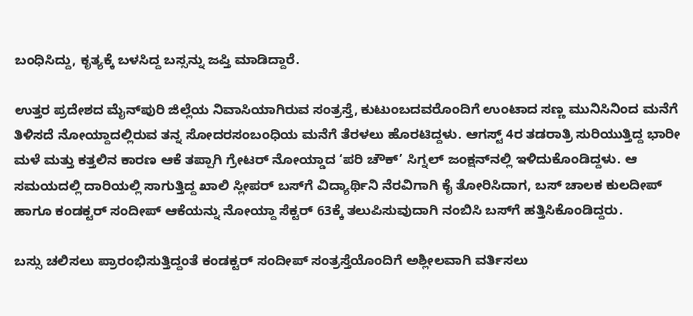ಬಂಧಿಸಿದ್ದು, ಕೃತ್ಯಕ್ಕೆ ಬಳಸಿದ್ದ ಬಸ್ಸನ್ನು ಜಪ್ತಿ ಮಾಡಿದ್ದಾರೆ.

ಉತ್ತರ ಪ್ರದೇಶದ ಮೈನ್‌ಪುರಿ ಜಿಲ್ಲೆಯ ನಿವಾಸಿಯಾಗಿರುವ ಸಂತ್ರಸ್ತೆ, ಕುಟುಂಬದವರೊಂದಿಗೆ ಉಂಟಾದ ಸಣ್ಣ ಮುನಿಸಿನಿಂದ ಮನೆಗೆ ತಿಳಿಸದೆ ನೋಯ್ದಾದಲ್ಲಿರುವ ತನ್ನ ಸೋದರಸಂಬಂಧಿಯ ಮನೆಗೆ ತೆರಳಲು ಹೊರಟಿದ್ದಳು. ಆಗಸ್ಟ್ 4ರ ತಡರಾತ್ರಿ ಸುರಿಯುತ್ತಿದ್ದ ಭಾರೀ ಮಳೆ ಮತ್ತು ಕತ್ತಲಿನ ಕಾರಣ ಆಕೆ ತಪ್ಪಾಗಿ ಗ್ರೇಟರ್ ನೋಯ್ಡಾದ ‘ಪರಿ ಚೌಕ್‌’ ಸಿಗ್ನಲ್ ಜಂಕ್ಷನ್‌ನಲ್ಲಿ ಇಳಿದುಕೊಂಡಿದ್ದಳು. ಆ ಸಮಯದಲ್ಲಿ ದಾರಿಯಲ್ಲಿ ಸಾಗುತ್ತಿದ್ದ ಖಾಲಿ ಸ್ಲೀಪರ್ ಬಸ್‌ಗೆ ವಿದ್ಯಾರ್ಥಿನಿ ನೆರವಿಗಾಗಿ ಕೈ ತೋರಿಸಿದಾಗ, ಬಸ್ ಚಾಲಕ ಕುಲದೀಪ್ ಹಾಗೂ ಕಂಡಕ್ಟರ್ ಸಂದೀಪ್ ಆಕೆಯನ್ನು ನೋಯ್ದಾ ಸೆಕ್ಟರ್ 63ಕ್ಕೆ ತಲುಪಿಸುವುದಾಗಿ ನಂಬಿಸಿ ಬಸ್‌ಗೆ ಹತ್ತಿಸಿಕೊಂಡಿದ್ದರು.

ಬಸ್ಸು ಚಲಿಸಲು ಪ್ರಾರಂಭಿಸುತ್ತಿದ್ದಂತೆ ಕಂಡಕ್ಟರ್ ಸಂದೀಪ್ ಸಂತ್ರಸ್ತೆಯೊಂದಿಗೆ ಅಶ್ಲೀಲವಾಗಿ ವರ್ತಿಸಲು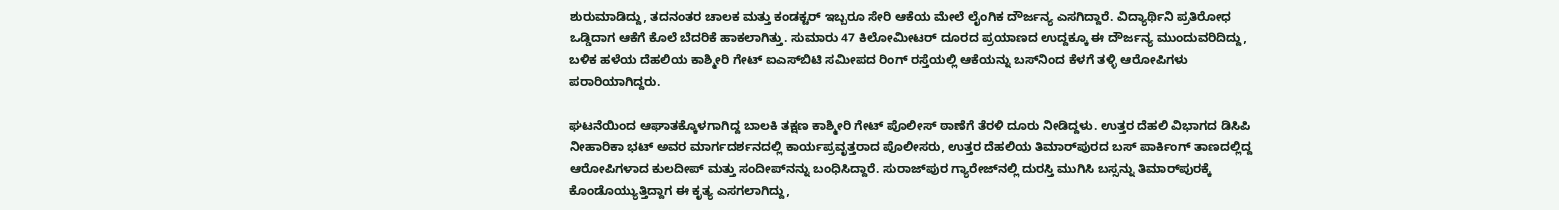ಶುರುಮಾಡಿದ್ದು, ತದನಂತರ ಚಾಲಕ ಮತ್ತು ಕಂಡಕ್ಟರ್ ಇಬ್ಬರೂ ಸೇರಿ ಆಕೆಯ ಮೇಲೆ ಲೈಂಗಿಕ ದೌರ್ಜನ್ಯ ಎಸಗಿದ್ದಾರೆ. ವಿದ್ಯಾರ್ಥಿನಿ ಪ್ರತಿರೋಧ ಒಡ್ಡಿದಾಗ ಆಕೆಗೆ ಕೊಲೆ ಬೆದರಿಕೆ ಹಾಕಲಾಗಿತ್ತು. ಸುಮಾರು 47 ಕಿಲೋಮೀಟರ್ ದೂರದ ಪ್ರಯಾಣದ ಉದ್ದಕ್ಕೂ ಈ ದೌರ್ಜನ್ಯ ಮುಂದುವರಿದಿದ್ದು, ಬಳಿಕ ಹಳೆಯ ದೆಹಲಿಯ ಕಾಶ್ಮೀರಿ ಗೇಟ್ ಐಎಸ್‌ಬಿಟಿ ಸಮೀಪದ ರಿಂಗ್ ರಸ್ತೆಯಲ್ಲಿ ಆಕೆಯನ್ನು ಬಸ್‌ನಿಂದ ಕೆಳಗೆ ತಳ್ಳಿ ಆರೋಪಿಗಳು ಪರಾರಿಯಾಗಿದ್ದರು.

ಘಟನೆಯಿಂದ ಆಘಾತಕ್ಕೊಳಗಾಗಿದ್ದ ಬಾಲಕಿ ತಕ್ಷಣ ಕಾಶ್ಮೀರಿ ಗೇಟ್ ಪೊಲೀಸ್ ಠಾಣೆಗೆ ತೆರಳಿ ದೂರು ನೀಡಿದ್ದಳು. ಉತ್ತರ ದೆಹಲಿ ವಿಭಾಗದ ಡಿಸಿಪಿ ನೀಹಾರಿಕಾ ಭಟ್ ಅವರ ಮಾರ್ಗದರ್ಶನದಲ್ಲಿ ಕಾರ್ಯಪ್ರವೃತ್ತರಾದ ಪೊಲೀಸರು, ಉತ್ತರ ದೆಹಲಿಯ ತಿಮಾರ್‌ಪುರದ ಬಸ್‌ ಪಾರ್ಕಿಂಗ್ ತಾಣದಲ್ಲಿದ್ದ ಆರೋಪಿಗಳಾದ ಕುಲದೀಪ್ ಮತ್ತು ಸಂದೀಪ್‌ನನ್ನು ಬಂಧಿಸಿದ್ದಾರೆ. ಸುರಾಜ್‌ಪುರ ಗ್ಯಾರೇಜ್‌ನಲ್ಲಿ ದುರಸ್ತಿ ಮುಗಿಸಿ ಬಸ್ಸನ್ನು ತಿಮಾರ್‌ಪುರಕ್ಕೆ ಕೊಂಡೊಯ್ಯುತ್ತಿದ್ದಾಗ ಈ ಕೃತ್ಯ ಎಸಗಲಾಗಿದ್ದು,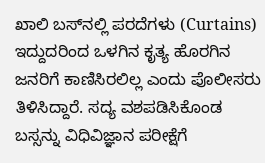ಖಾಲಿ ಬಸ್‌ನಲ್ಲಿ ಪರದೆಗಳು (Curtains) ಇದ್ದುದರಿಂದ ಒಳಗಿನ ಕೃತ್ಯ ಹೊರಗಿನ ಜನರಿಗೆ ಕಾಣಿಸಿರಲಿಲ್ಲ ಎಂದು ಪೊಲೀಸರು ತಿಳಿಸಿದ್ದಾರೆ. ಸದ್ಯ ವಶಪಡಿಸಿಕೊಂಡ ಬಸ್ಸನ್ನು ವಿಧಿವಿಜ್ಞಾನ ಪರೀಕ್ಷೆಗೆ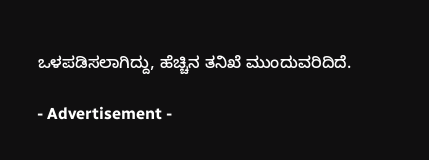ಒಳಪಡಿಸಲಾಗಿದ್ದು, ಹೆಚ್ಚಿನ ತನಿಖೆ ಮುಂದುವರಿದಿದೆ.

- Advertisement -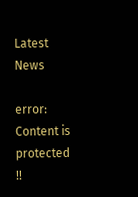Latest News

error: Content is protected !!